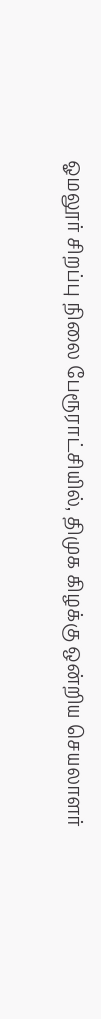ஓமலூர் சிறப்பு நிலை பேரூராட்சியில், திமுக கிழக்கு ஒன்றிய செயலாளர்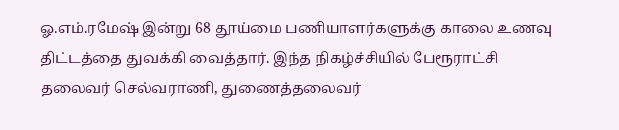ஓ.எம்.ரமேஷ் இன்று 68 தூய்மை பணியாளர்களுக்கு காலை உணவு திட்டத்தை துவக்கி வைத்தார். இந்த நிகழ்ச்சியில் பேரூராட்சி தலைவர் செல்வராணி, துணைத்தலைவர்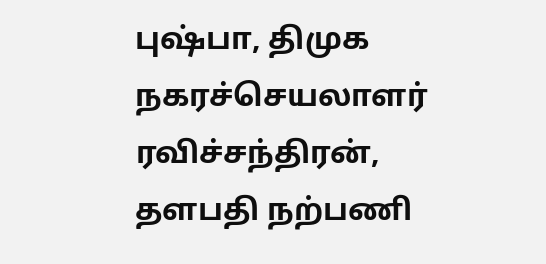புஷ்பா, திமுக நகரச்செயலாளர் ரவிச்சந்திரன், தளபதி நற்பணி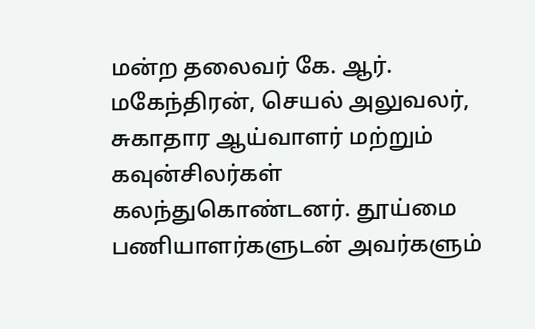மன்ற தலைவர் கே. ஆர். மகேந்திரன், செயல் அலுவலர், சுகாதார ஆய்வாளர் மற்றும் கவுன்சிலர்கள் கலந்துகொண்டனர். தூய்மை பணியாளர்களுடன் அவர்களும்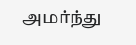அமர்ந்து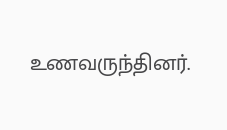உணவருந்தினர்.